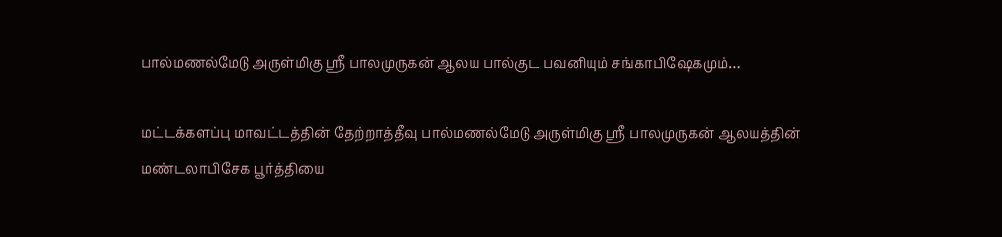பால்மணல்மேடு அருள்மிகு ஸ்ரீ பாலமுருகன் ஆலய பால்குட பவனியும் சங்காபிஷேகமும்…

மட்டக்களப்பு மாவட்டத்தின் தேற்றாத்தீவு பால்மணல்மேடு அருள்மிகு ஸ்ரீ பாலமுருகன் ஆலயத்தின் மண்டலாபிசேக பூர்த்தியை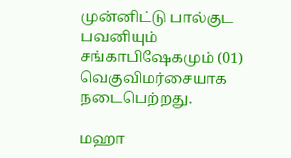முன்னிட்டு பால்குட பவனியும் சங்காபிஷேகமும் (01) வெகுவிமர்சையாக நடைபெற்றது.

மஹா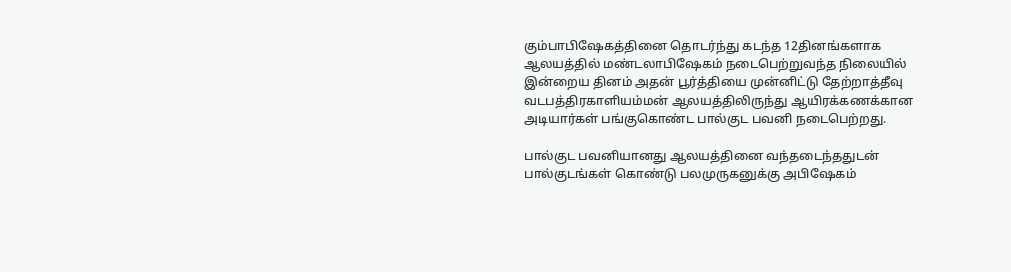கும்பாபிஷேகத்தினை தொடர்ந்து கடந்த 12தினங்களாக ஆலயத்தில் மண்டலாபிஷேகம் நடைபெற்றுவந்த நிலையில் இன்றைய தினம் அதன் பூர்த்தியை முன்னிட்டு தேற்றாத்தீவு வடபத்திரகாளியம்மன் ஆலயத்திலிருந்து ஆயிரக்கணக்கான அடியார்கள் பங்குகொண்ட பால்குட பவனி நடைபெற்றது.

பால்குட பவனியானது ஆலயத்தினை வந்தடைந்ததுடன் பால்குடங்கள் கொண்டு பலமுருகனுக்கு அபிஷேகம்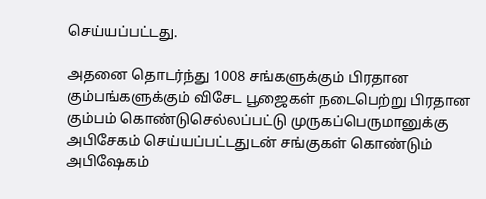செய்யப்பட்டது.

அதனை தொடர்ந்து 1008 சங்களுக்கும் பிரதான கும்பங்களுக்கும் விசேட பூஜைகள் நடைபெற்று பிரதான கும்பம் கொண்டுசெல்லப்பட்டு முருகப்பெருமானுக்கு அபிசேகம் செய்யப்பட்டதுடன் சங்குகள் கொண்டும் அபிஷேகம்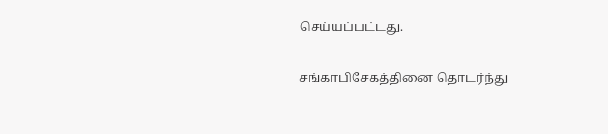செய்யப்பட்டது.


சங்காபிசேகத்தினை தொடர்ந்து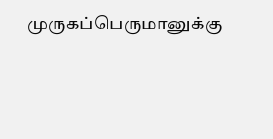முருகப்பெருமானுக்கு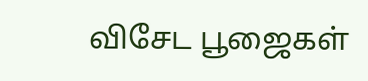விசேட பூஜைகள்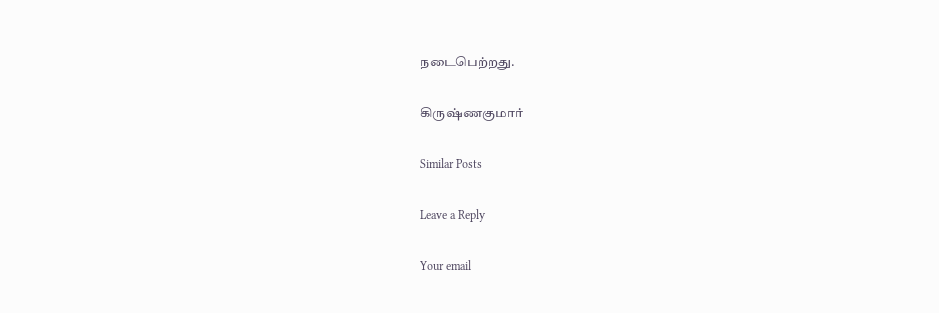நடைபெற்றது.

கிருஷ்ணகுமார்

Similar Posts

Leave a Reply

Your email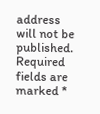address will not be published. Required fields are marked *